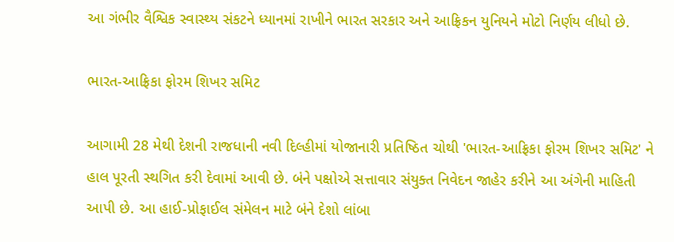આ ગંભીર વૈશ્વિક સ્વાસ્થ્ય સંકટને ધ્યાનમાં રાખીને ભારત સરકાર અને આફ્રિકન યુનિયને મોટો નિર્ણય લીધો છે.

ભારત-આફ્રિકા ફોરમ શિખર સમિટ

આગામી 28 મેથી દેશની રાજધાની નવી દિલ્હીમાં યોજાનારી પ્રતિષ્ઠિત ચોથી 'ભારત-આફ્રિકા ફોરમ શિખર સમિટ' ને હાલ પૂરતી સ્થગિત કરી દેવામાં આવી છે. બંને પક્ષોએ સત્તાવાર સંયુક્ત નિવેદન જાહેર કરીને આ અંગેની માહિતી આપી છે. આ હાઈ-પ્રોફાઈલ સંમેલન માટે બંને દેશો લાંબા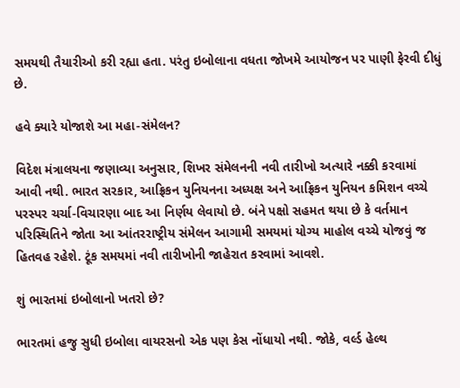સમયથી તૈયારીઓ કરી રહ્યા હતા. પરંતુ ઇબોલાના વધતા જોખમે આયોજન પર પાણી ફેરવી દીધું છે.

હવે ક્યારે યોજાશે આ મહા-સંમેલન?

વિદેશ મંત્રાલયના જણાવ્યા અનુસાર, શિખર સંમેલનની નવી તારીખો અત્યારે નક્કી કરવામાં આવી નથી. ભારત સરકાર, આફ્રિકન યુનિયનના અધ્યક્ષ અને આફ્રિકન યુનિયન કમિશન વચ્ચે પરસ્પર ચર્ચા-વિચારણા બાદ આ નિર્ણય લેવાયો છે. બંને પક્ષો સહમત થયા છે કે વર્તમાન પરિસ્થિતિને જોતા આ આંતરરાષ્ટ્રીય સંમેલન આગામી સમયમાં યોગ્ય માહોલ વચ્ચે યોજવું જ હિતવહ રહેશે. ટૂંક સમયમાં નવી તારીખોની જાહેરાત કરવામાં આવશે.

શું ભારતમાં ઇબોલાનો ખતરો છે?

ભારતમાં હજુ સુધી ઇબોલા વાયરસનો એક પણ કેસ નોંધાયો નથી. જોકે, વર્લ્ડ હેલ્થ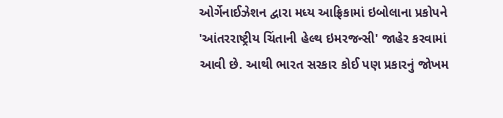ઓર્ગેનાઈઝેશન દ્વારા મધ્ય આફ્રિકામાં ઇબોલાના પ્રકોપને 'આંતરરાષ્ટ્રીય ચિંતાની હેલ્થ ઇમરજન્સી' જાહેર કરવામાં આવી છે. આથી ભારત સરકાર કોઈ પણ પ્રકારનું જોખમ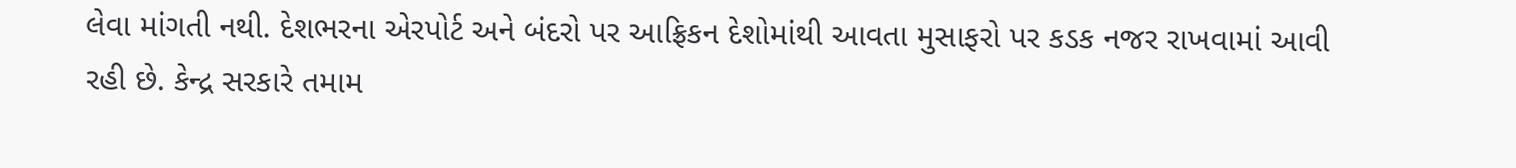લેવા માંગતી નથી. દેશભરના એરપોર્ટ અને બંદરો પર આફ્રિકન દેશોમાંથી આવતા મુસાફરો પર કડક નજર રાખવામાં આવી રહી છે. કેન્દ્ર સરકારે તમામ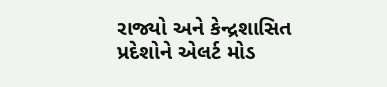રાજ્યો અને કેન્દ્રશાસિત પ્રદેશોને એલર્ટ મોડ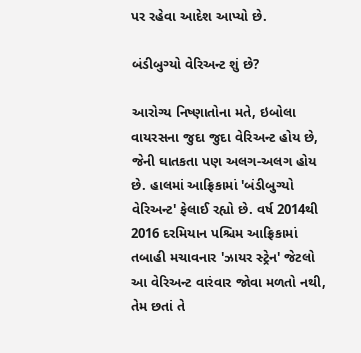પર રહેવા આદેશ આપ્યો છે.

બંડીબુગ્યો વેરિઅન્ટ શું છે?

આરોગ્ય નિષ્ણાતોના મતે, ઇબોલા વાયરસના જુદા જુદા વેરિઅન્ટ હોય છે, જેની ઘાતકતા પણ અલગ-અલગ હોય છે. હાલમાં આફ્રિકામાં 'બંડીબુગ્યો વેરિઅન્ટ' ફેલાઈ રહ્યો છે. વર્ષ 2014થી 2016 દરમિયાન પશ્ચિમ આફ્રિકામાં તબાહી મચાવનાર 'ઝાયર સ્ટ્રેન' જેટલો આ વેરિઅન્ટ વારંવાર જોવા મળતો નથી, તેમ છતાં તે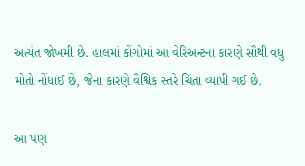અત્યંત જોખમી છે. હાલમાં કોંગોમાં આ વેરિઅન્ટના કારણે સૌથી વધુ મોતો નોંધાઈ છે, જેના કારણે વૈશ્વિક સ્તરે ચિંતા વ્યાપી ગઈ છે.

આ પણ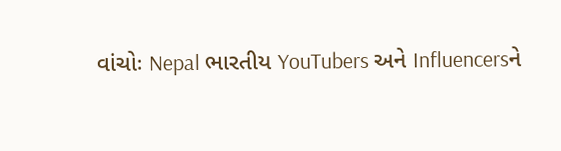વાંચોઃ Nepal ભારતીય YouTubers અને Influencersને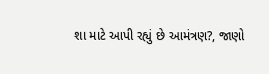શા માટે આપી રહ્યું છે આમંત્રણ?, જાણો